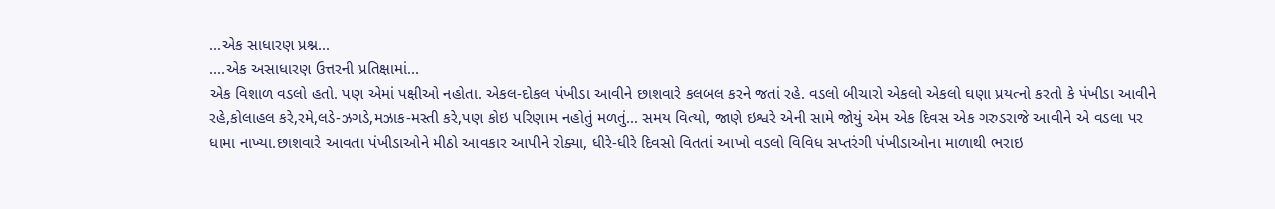...એક સાધારણ પ્રશ્ન...
....એક અસાધારણ ઉત્તરની પ્રતિક્ષામાં...
એક વિશાળ વડલો હતો. પણ એમાં પક્ષીઓ નહોતા. એકલ-દોકલ પંખીડા આવીને છાશવારે કલબલ કરને જતાં રહે. વડલો બીચારો એકલો એકલો ઘણા પ્રયત્નો કરતો કે પંખીડા આવીને રહે,કોલાહલ કરે,રમે,લડે-ઝગડે,મઝાક-મસ્તી કરે,પણ કોઇ પરિણામ નહોતું મળતું... સમય વિત્યો, જાણે ઇશ્વરે એની સામે જોયું એમ એક દિવસ એક ગરુડરાજે આવીને એ વડલા પર ધામા નાખ્યા.છાશવારે આવતા પંખીડાઓને મીઠો આવકાર આપીને રોક્યા, ધીરે-ધીરે દિવસો વિતતાં આખો વડલો વિવિધ સપ્તરંગી પંખીડાઓના માળાથી ભરાઇ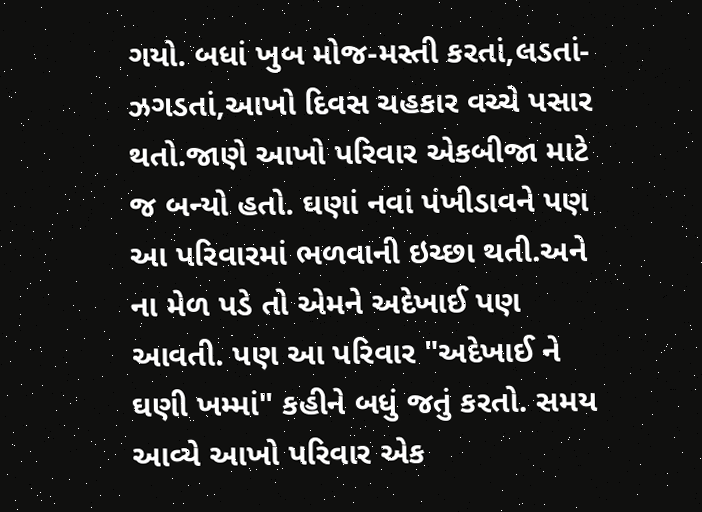ગયો. બધાં ખુબ મોજ-મસ્તી કરતાં,લડતાં-ઝગડતાં,આખો દિવસ ચહકાર વચ્ચે પસાર થતો.જાણે આખો પરિવાર એકબીજા માટે જ બન્યો હતો. ઘણાં નવાં પંખીડાવને પણ આ પરિવારમાં ભળવાની ઇચ્છા થતી.અને ના મેળ પડે તો એમને અદેખાઈ પણ આવતી. પણ આ પરિવાર "અદેખાઈ ને ઘણી ખમ્માં" કહીને બધું જતું કરતો. સમય આવ્યે આખો પરિવાર એક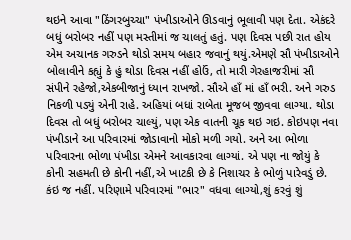થઇને આવા "ઠિંગરબુચ્ચા" પંખીડાઓને ઊડવાનું ભૂલાવી પણ દેતા. એકંદરે બધું બરોબર નહીં પણ મસ્તીમાં જ ચાલતું હતું. પણ દિવસ પછી રાત હોય એમ અચાનક ગરુડને થોડો સમય બહાર જવાનું થયું.એમણે સૌ પંખીડાઓને બોલાવીને કહ્યું કે હું થોડા દિવસ નહીં હોઉં, તો મારી ગેરહાજરીમાં સૌ સંપીને રહેજો,એકબીજાનું ધ્યાન રાખજો. સૌએ હાઁ માં હાઁ ભરી. અને ગરુડ નિકળી પડ્યું એની રાહે. અહિયાં બધાં રાબેતા મૂજબ જીવવા લાગ્યા. થોડા દિવસ તો બધું બરોબર ચાલ્યું, પણ એક વાતની ચૂક થઇ ગઇ. કોઇપણ નવા પંખીડાને આ પરિવારમાં જોડાવાનો મોકો મળી ગયો. અને આ ભોળા પરિવારના ભોળા પંખીડા એમને આવકારવા લાગ્યાં. એ પણ ના જોયું કે કોની સહમતી છે કોની નહીં,એ ખાટકી છે કે નિશાચર કે ભોળું પારેવડું છે. કંઇ જ નહીં. પરિણામે પરિવારમાં "ભાર" વધવા લાગ્યો,શું કરવું શું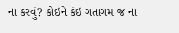ના કરવું? કોઇને કંઇ ગતાગમ જ ના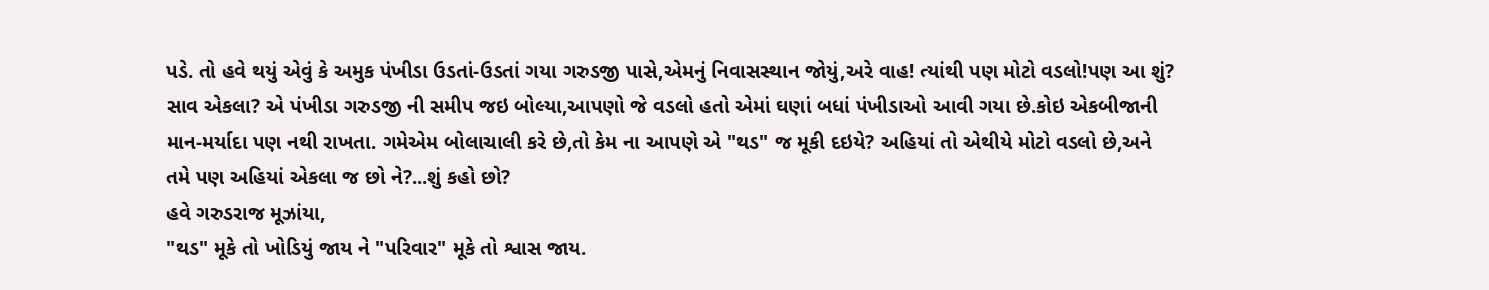પડે. તો હવે થયું એવું કે અમુક પંખીડા ઉડતાં-ઉડતાં ગયા ગરુડજી પાસે,એમનું નિવાસસ્થાન જોયું,અરે વાહ! ત્યાંથી પણ મોટો વડલો!પણ આ શું? સાવ એકલા? એ પંખીડા ગરુડજી ની સમીપ જઇ બોલ્યા,આપણો જે વડલો હતો એમાં ઘણાં બધાં પંખીડાઓ આવી ગયા છે.કોઇ એકબીજાની માન-મર્યાદા પણ નથી રાખતા. ગમેએમ બોલાચાલી કરે છે,તો કેમ ના આપણે એ "થડ" જ મૂકી દઇયે? અહિયાં તો એથીયે મોટો વડલો છે,અને તમે પણ અહિયાં એકલા જ છો ને?...શું કહો છો?
હવે ગરુડરાજ મૂઝાંયા,
"થડ" મૂકે તો ખોડિયું જાય ને "પરિવાર" મૂકે તો શ્વાસ જાય.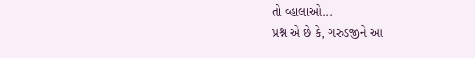તો વ્હાલાઓ...
પ્રશ્ન એ છે કે, ગરુડજીને આ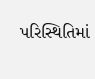પરિસ્થિતિમાં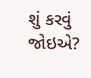શું કરવું જોઇએ?